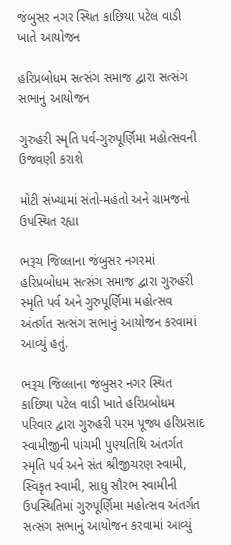જંબુસર નગર સ્થિત કાછિયા પટેલ વાડી ખાતે આયોજન

હરિપ્રબોધમ સત્સંગ સમાજ દ્વારા સત્સંગ સભાનું આયોજન

ગુરુહરી સ્મૃતિ પર્વ-ગુરુપૂર્ણિમા મહોત્સવની ઉજવણી કરાશે

મોટી સંખ્યામાં સંતો-મહંતો અને ગ્રામજનો ઉપસ્થિત રહ્યા

ભરૂચ જિલ્લાના જંબુસર નગરમાં હરિપ્રબોધમ સત્સંગ સમાજ દ્વારા ગુરુહરી સ્મૃતિ પર્વ અને ગુરુપૂર્ણિમા મહોત્સવ અંતર્ગત સત્સંગ સભાનું આયોજન કરવામાં આવ્યું હતું.

ભરૂચ જિલ્લાના જંબુસર નગર સ્થિત કાછિયા પટેલ વાડી ખાતે હરિપ્રબોધમ પરિવાર દ્વારા ગુરુહરી પરમ પૂજ્ય હરિપ્રસાદ સ્વામીજીની પાંચમી પુણ્યતિથિ અંતર્ગત સ્મૃતિ પર્વ અને સંત શ્રીજીચરણ સ્વામી, સ્વિકૃત સ્વામી, સાધુ સૌરભ સ્વામીની ઉપસ્થિતિમાં ગુરુપૂર્ણિમા મહોત્સવ અંતર્ગત સત્સંગ સભાનું આયોજન કરવામાં આવ્યું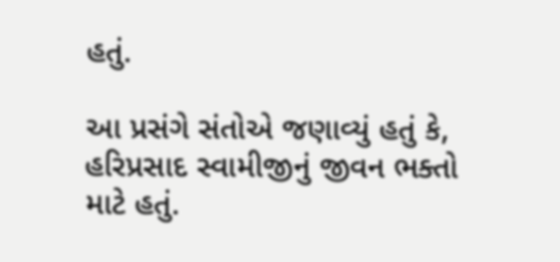હતું.

આ પ્રસંગે સંતોએ જણાવ્યું હતું કે, હરિપ્રસાદ સ્વામીજીનું જીવન ભક્તો માટે હતું.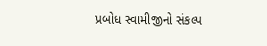પ્રબોધ સ્વામીજીનો સંકલ્પ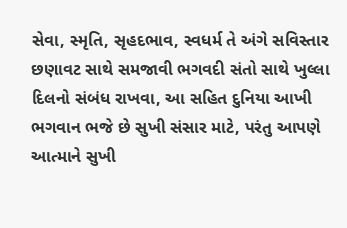સેવા, સ્મૃતિ, સૃહદભાવ, સ્વધર્મ તે અંગે સવિસ્તાર છણાવટ સાથે સમજાવી ભગવદી સંતો સાથે ખુલ્લા દિલનો સંબંધ રાખવા, આ સહિત દુનિયા આખી ભગવાન ભજે છે સુખી સંસાર માટે, પરંતુ આપણે આત્માને સુખી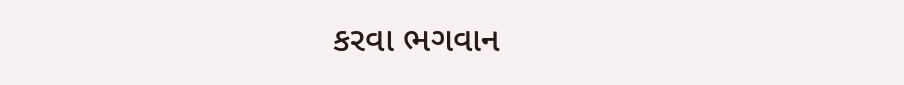કરવા ભગવાન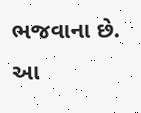ભજવાના છે. આ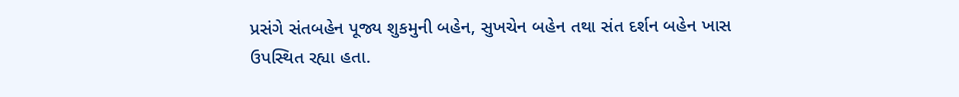પ્રસંગે સંતબહેન પૂજ્ય શુકમુની બહેન, સુખચેન બહેન તથા સંત દર્શન બહેન ખાસ ઉપસ્થિત રહ્યા હતા.